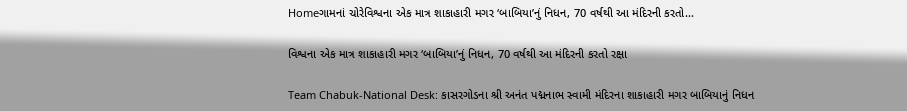Homeગામનાં ચોરેવિશ્વના એક માત્ર શાકાહારી મગર ‘બાબિયા’નું નિધન, 70 વર્ષથી આ મંદિરની કરતો...

વિશ્વના એક માત્ર શાકાહારી મગર ‘બાબિયા’નું નિધન, 70 વર્ષથી આ મંદિરની કરતો રક્ષા

Team Chabuk-National Desk: કાસરગોડના શ્રી અનંત પદ્મનાભ સ્વામી મંદિરના શાકાહારી મગર બાબિયાનું નિધન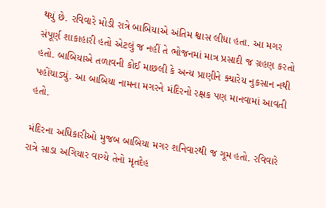થયું છે. રવિવારે મોડી રાત્રે બાબિયાએ અંતિમ શ્વાસ લીધા હતા. આ મગર સંપૂર્ણ શાકાહારી હતો એટલું જ નહીં તે ભોજનમાં માત્ર પ્રસાદી જ ગ્રહણ કરતો હતો. બાબિયાએ તળાવની કોઈ માછલી કે અન્ય પ્રાણીને ક્યારેય નુકસાન નથી પહોંચાડ્યું. આ બાબિયા નામના મગરને મંદિરનો રક્ષક પણ માનવામાં આવતી હતો.

મંદિરના અધિકારીઓ મુજબ બાબિયા મગર શનિવારથી જ ગૂમ હતો. રવિવારે રાત્રે સાડા અગિયાર વાગ્યે તેનો મૃતદેહ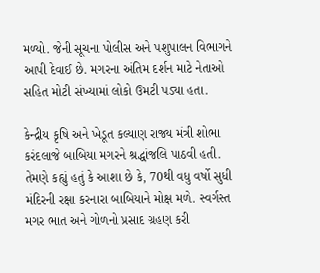મળ્યો. જેની સૂચના પોલીસ અને પશુપાલન વિભાગને આપી દેવાઈ છે. મગરના અંતિમ દર્શન માટે નેતાઓ સહિત મોટી સંખ્યામાં લોકો ઉમટી પડ્યા હતા.

કેન્દ્રીય કૃષિ અને ખેડૂત કલ્યાણ રાજ્ય મંત્રી શોભા કરંદલાજે બાબિયા મગરને શ્રદ્ધાંજલિ પાઠવી હતી. તેમણે કહ્યું હતું કે આશા છે કે, 70થી વધુ વર્ષો સુધી મંદિરની રક્ષા કરનારા બાબિયાને મોક્ષ મળે. સ્વર્ગસ્ત મગર ભાત અને ગોળનો પ્રસાદ ગ્રહણ કરી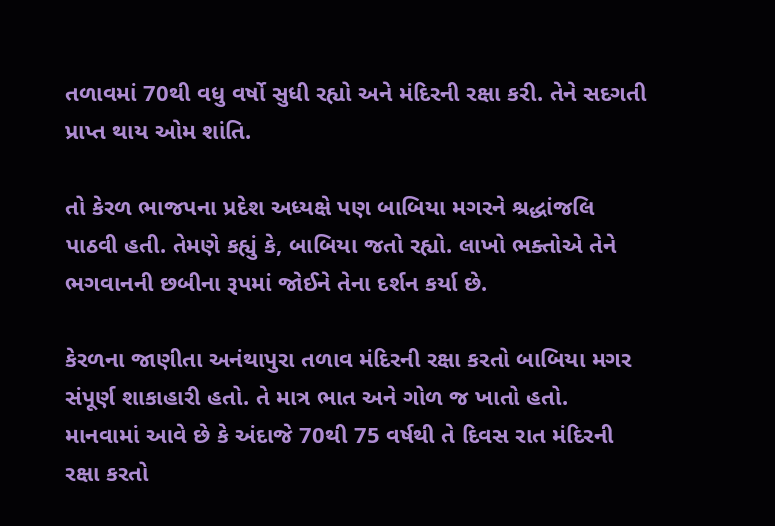તળાવમાં 70થી વધુ વર્ષો સુધી રહ્યો અને મંદિરની રક્ષા કરી. તેને સદગતી પ્રાપ્ત થાય ઓમ શાંતિ.

તો કેરળ ભાજપના પ્રદેશ અધ્યક્ષે પણ બાબિયા મગરને શ્રદ્ધાંજલિ પાઠવી હતી. તેમણે કહ્યું કે, બાબિયા જતો રહ્યો. લાખો ભક્તોએ તેને ભગવાનની છબીના રૂપમાં જોઈને તેના દર્શન કર્યા છે.

કેરળના જાણીતા અનંથાપુરા તળાવ મંદિરની રક્ષા કરતો બાબિયા મગર સંપૂર્ણ શાકાહારી હતો. તે માત્ર ભાત અને ગોળ જ ખાતો હતો. માનવામાં આવે છે કે અંદાજે 70થી 75 વર્ષથી તે દિવસ રાત મંદિરની રક્ષા કરતો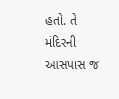હતો. તે મંદિરની આસપાસ જ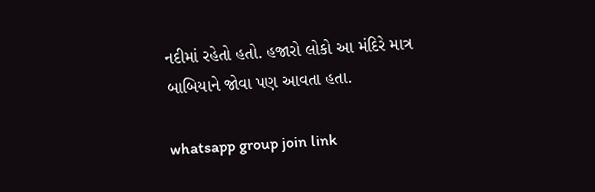નદીમાં રહેતો હતો. હજારો લોકો આ મંદિરે માત્ર બાબિયાને જોવા પણ આવતા હતા.

whatsapp group join link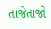તાજેતાજો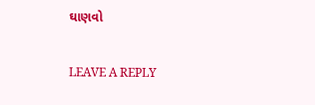ઘાણવો

LEAVE A REPLY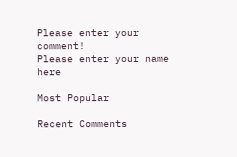Please enter your comment!
Please enter your name here

Most Popular

Recent Comments